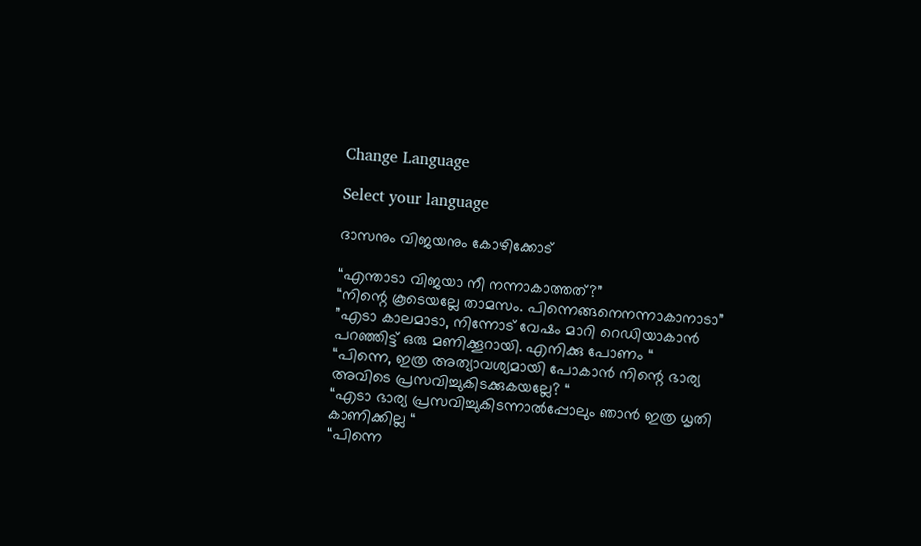Change Language

Select your language

ദാസനും വിജയനും കോഴിക്കോട്

“എന്താടാ വിജയാ നീ നന്നാകാത്തത്?”
“നിന്റെ കൂടെയല്ലേ താമസം. പിന്നെങ്ങനെനന്നാകാനാടാ”
”എടാ കാലമാടാ, നിന്നോട് വേഷം മാറി റെഡിയാകാന്‍ പറഞ്ഞിട്ട് ഒരു മണിക്കൂറായി. എനിക്കു പോണം “
“പിന്നെ, ഇത്ര അത്യാവശ്യമായി പോകാന്‍ നിന്റെ ഭാര്യ അവിടെ പ്രസവിച്ചുകിടക്കുകയല്ലേ? “
“എടാ ഭാര്യ പ്രസവിച്ചുകിടന്നാല്‍പ്പോലും ഞാന്‍ ഇത്ര ധൃതി കാണിക്കില്ല “
“പിന്നെ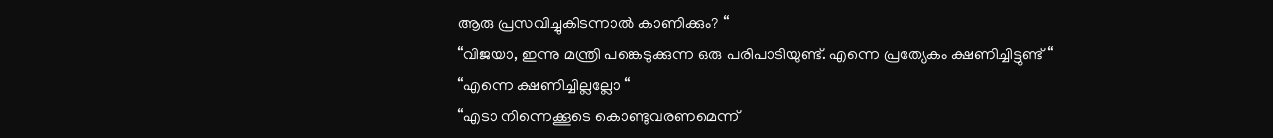ആരു പ്രസവിച്ചുകിടന്നാല്‍ കാണിക്കും? “
“വിജയാ, ഇന്നു മന്ത്രി പങ്കെടുക്കുന്ന ഒരു പരിപാടിയുണ്ട്. എന്നെ പ്രത്യേകം ക്ഷണിച്ചിട്ടുണ്ട് “
“എന്നെ ക്ഷണിച്ചില്ലല്ലോ “
“എടാ നിന്നെക്കൂടെ കൊണ്ടുവരണമെന്ന്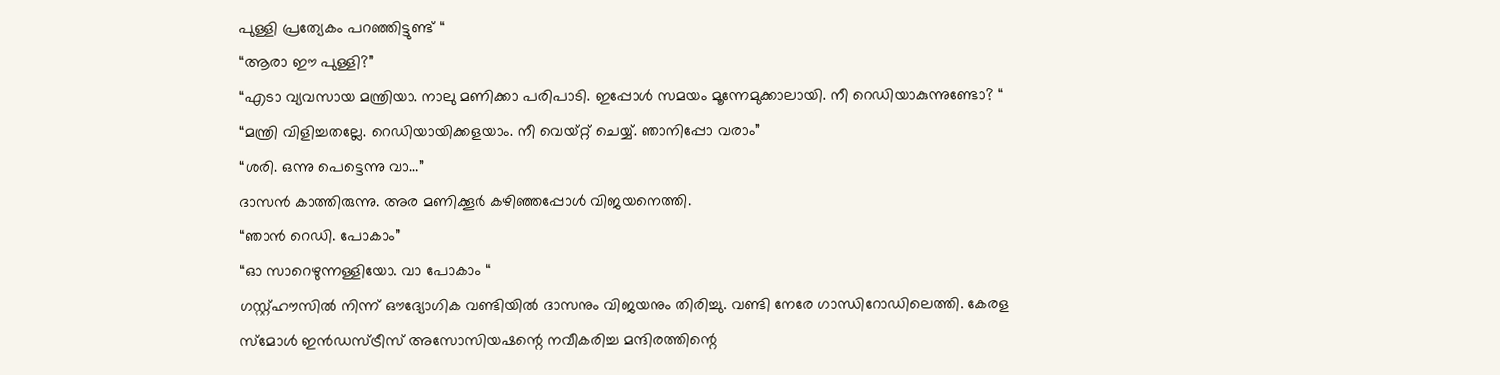പുള്ളി പ്രത്യേകം പറഞ്ഞിട്ടുണ്ട് “
“ആരാ ഈ പുള്ളി?”
“എടാ വ്യവസായ മന്ത്രിയാ. നാലു മണിക്കാ പരിപാടി. ഇപ്പോള്‍ സമയം മൂന്നേമുക്കാലായി. നീ റെഡിയാകുന്നുണ്ടോ? “
“മന്ത്രി വിളിച്ചതല്ലേ. റെഡിയായിക്കളയാം. നീ വെയ്റ്റ് ചെയ്യ്. ഞാനിപ്പോ വരാം”
“ശരി. ഒന്നു പെട്ടെന്നു വാ…”
ദാസന്‍ കാത്തിരുന്നു. അര മണിക്കൂര്‍ കഴിഞ്ഞപ്പോള്‍ വിജയനെത്തി.
“ഞാന്‍ റെഡി. പോകാം”
“ഓ സാറെഴുന്നള്ളിയോ. വാ പോകാം “
ഗസ്റ്റ്ഹൗസില്‍ നിന്ന് ഔദ്യോഗിക വണ്ടിയില്‍ ദാസനും വിജയനും തിരിച്ചു. വണ്ടി നേരേ ഗാന്ധിറോഡിലെത്തി. കേരള സ്മോള്‍ ഇന്‍ഡസ്ട്രീസ് അസോസിയഷന്റെ നവീകരിച്ച മന്ദിരത്തിന്റെ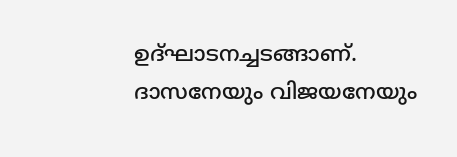ഉദ്ഘാടനച്ചടങ്ങാണ്. ദാസനേയും വിജയനേയും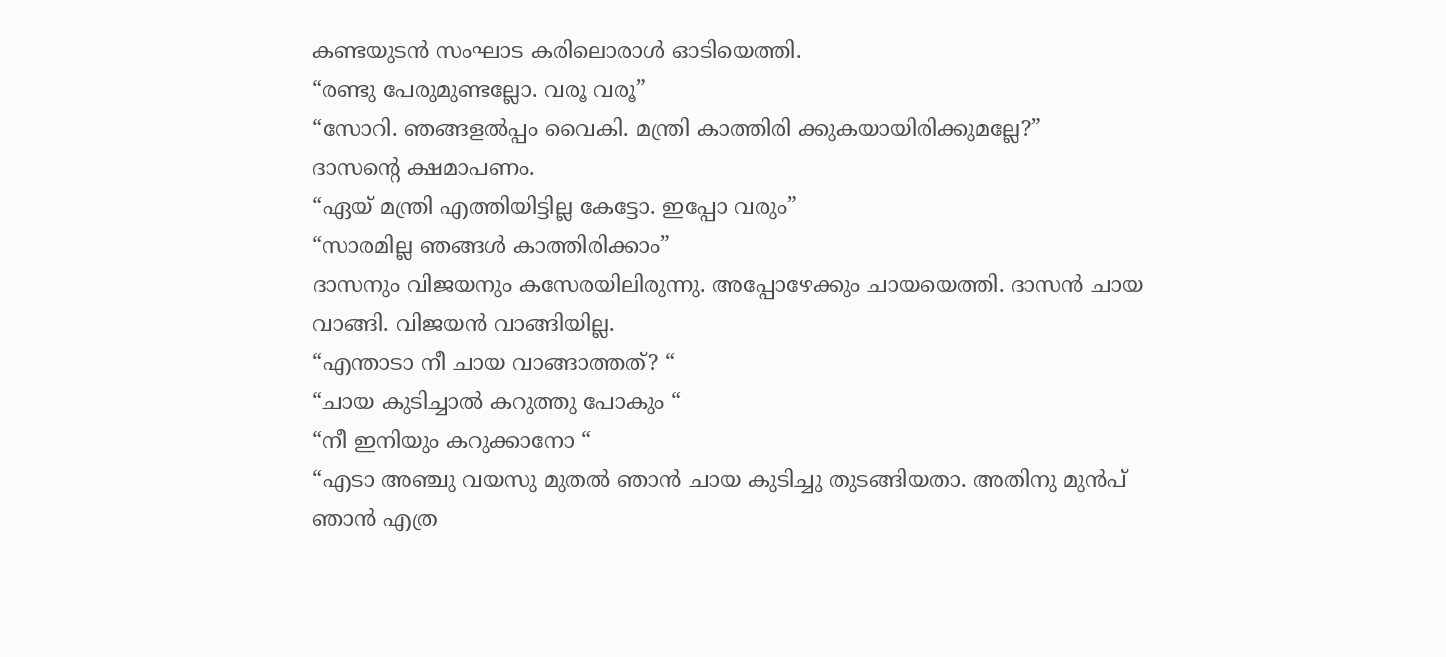കണ്ടയുടന്‍ സംഘാട കരിലൊരാള്‍ ഓടിയെത്തി.
“രണ്ടു പേരുമുണ്ടല്ലോ. വരൂ വരൂ”
“സോറി. ഞങ്ങളല്‍പ്പം വൈകി. മന്ത്രി കാത്തിരി ക്കുകയായിരിക്കുമല്ലേ?”
ദാസന്റെ ക്ഷമാപണം.
“ഏയ് മന്ത്രി എത്തിയിട്ടില്ല കേട്ടോ. ഇപ്പോ വരും”
“സാരമില്ല ഞങ്ങള്‍ കാത്തിരിക്കാം”
ദാസനും വിജയനും കസേരയിലിരുന്നു. അപ്പോഴേക്കും ചായയെത്തി. ദാസന്‍ ചായ വാങ്ങി. വിജയന്‍ വാങ്ങിയില്ല.
“എന്താടാ നീ ചായ വാങ്ങാത്തത്? “
“ചായ കുടിച്ചാല്‍ കറുത്തു പോകും “
“നീ ഇനിയും കറുക്കാനോ “
“എടാ അഞ്ചു വയസു മുതല്‍ ഞാന്‍ ചായ കുടിച്ചു തുടങ്ങിയതാ. അതിനു മുന്‍പ് ഞാന്‍ എത്ര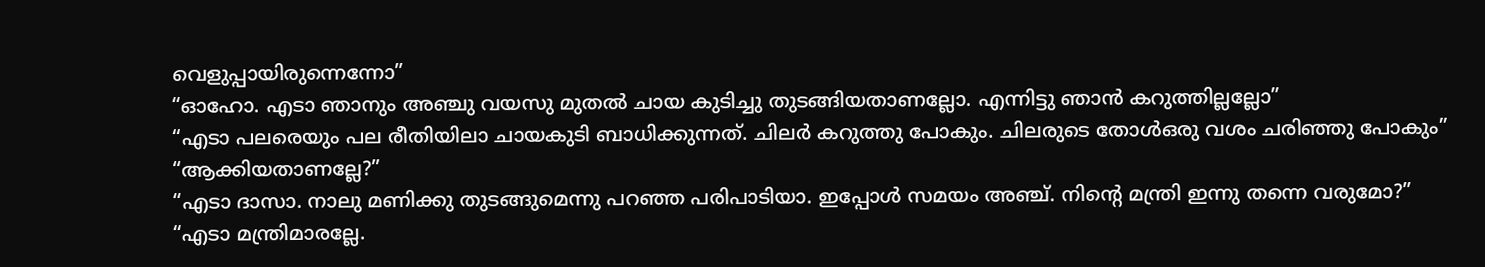വെളുപ്പായിരുന്നെന്നോ”
“ഓഹോ. എടാ ഞാനും അഞ്ചു വയസു മുതല്‍ ചായ കുടിച്ചു തുടങ്ങിയതാണല്ലോ. എന്നിട്ടു ഞാന്‍ കറുത്തില്ലല്ലോ”
“എടാ പലരെയും പല രീതിയിലാ ചായകുടി ബാധിക്കുന്നത്. ചിലര്‍ കറുത്തു പോകും. ചിലരുടെ തോള്‍ഒരു വശം ചരിഞ്ഞു പോകും”
“ആക്കിയതാണല്ലേ?”
“എടാ ദാസാ. നാലു മണിക്കു തുടങ്ങുമെന്നു പറഞ്ഞ പരിപാടിയാ. ഇപ്പോള്‍ സമയം അഞ്ച്. നിന്റെ മന്ത്രി ഇന്നു തന്നെ വരുമോ?”
“എടാ മന്ത്രിമാരല്ലേ.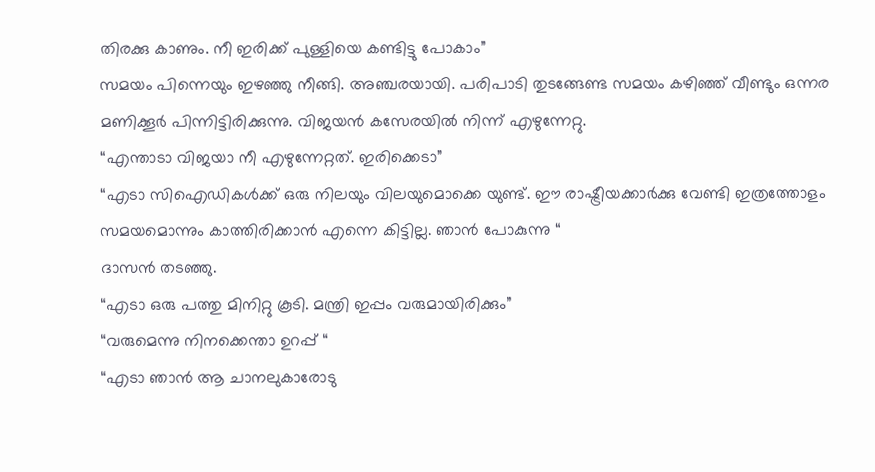തിരക്കു കാണും. നീ ഇരിക്ക് പുള്ളിയെ കണ്ടിട്ടു പോകാം”
സമയം പിന്നെയും ഇഴഞ്ഞു നീങ്ങി. അഞ്ചരയായി. പരിപാടി തുടങ്ങേണ്ട സമയം കഴിഞ്ഞ് വീണ്ടും ഒന്നര മണിക്കൂര്‍ പിന്നിട്ടിരിക്കുന്നു. വിജയന്‍ കസേരയില്‍ നിന്ന് എഴുന്നേറ്റു.
“എന്താടാ വിജയാ നീ എഴുന്നേറ്റത്. ഇരിക്കെടാ”
“എടാ സിഐഡികള്‍ക്ക് ഒരു നിലയും വിലയുമൊക്കെ യുണ്ട്. ഈ രാഷ്ട്രീയക്കാര്‍ക്കു വേണ്ടി ഇത്രത്തോളം സമയമൊന്നും കാത്തിരിക്കാന്‍ എന്നെ കിട്ടില്ല. ഞാന്‍ പോകുന്നു “
ദാസന്‍ തടഞ്ഞു.
“എടാ ഒരു പത്തു മിനിറ്റു കൂടി. മന്ത്രി ഇപ്പം വരുമായിരിക്കും”
“വരുമെന്നു നിനക്കെന്താ ഉറപ്പ് “
“എടാ ഞാന്‍ ആ ചാനലുകാരോടു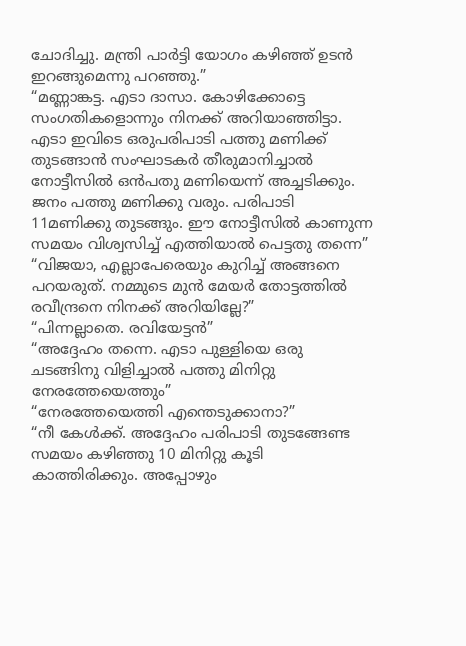ചോദിച്ചു. മന്ത്രി പാര്‍ട്ടി യോഗം കഴിഞ്ഞ് ഉടന്‍ ഇറങ്ങുമെന്നു പറഞ്ഞു.”
“മണ്ണാങ്കട്ട. എടാ ദാസാ. കോഴിക്കോട്ടെ സംഗതികളൊന്നും നിനക്ക് അറിയാഞ്ഞിട്ടാ. എടാ ഇവിടെ ഒരുപരിപാടി പത്തു മണിക്ക് തുടങ്ങാന്‍ സംഘാടകര്‍ തീരുമാനിച്ചാല്‍ നോട്ടീസില്‍ ഒന്‍പതു മണിയെന്ന് അച്ചടിക്കും. ജനം പത്തു മണിക്കു വരും. പരിപാടി 11മണിക്കു തുടങ്ങും. ഈ നോട്ടീസില്‍ കാണുന്ന സമയം വിശ്വസിച്ച് എത്തിയാല്‍ പെട്ടതു തന്നെ”
“വിജയാ, എല്ലാപേരെയും കുറിച്ച് അങ്ങനെ പറയരുത്. നമ്മുടെ മുന്‍ മേയര്‍ തോട്ടത്തില്‍ രവീന്ദ്രനെ നിനക്ക് അറിയില്ലേ?”
“പിന്നല്ലാതെ. രവിയേട്ടന്‍”
“അദ്ദേഹം തന്നെ. എടാ പുള്ളിയെ ഒരു ചടങ്ങിനു വിളിച്ചാല്‍ പത്തു മിനിറ്റു നേരത്തേയെത്തും”
“നേരത്തേയെത്തി എന്തെടുക്കാനാ?”
“നീ കേള്‍ക്ക്. അദ്ദേഹം പരിപാടി തുടങ്ങേണ്ട സമയം കഴിഞ്ഞു 10 മിനിറ്റു കൂടി കാത്തിരിക്കും. അപ്പോഴും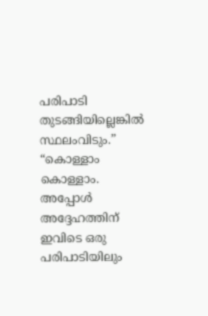പരിപാടി തുടങ്ങിയില്ലെങ്കില്‍ സ്ഥലംവിടും.”
“കൊള്ളാം കൊള്ളാം. അപ്പോള്‍ അദ്ദേഹത്തിന് ഇവിടെ ഒരു പരിപാടിയിലും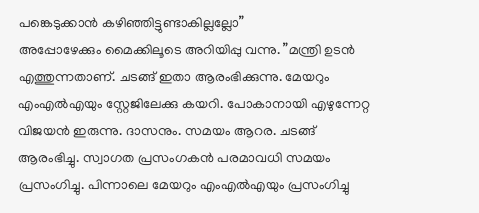പങ്കെടുക്കാന്‍ കഴിഞ്ഞിട്ടുണ്ടാകില്ലല്ലോ”
അപ്പോഴേക്കും മൈക്കിലൂടെ അറിയിപ്പു വന്നു. ”മന്ത്രി ഉടന്‍ എത്തുന്നതാണ്. ചടങ്ങ് ഇതാ ആരംഭിക്കുന്നു. മേയറും എംഎല്‍എയും സ്റ്റേജിലേക്കു കയറി. പോകാനായി എഴുന്നേറ്റ വിജയന്‍ ഇരുന്നു. ദാസനും. സമയം ആറര. ചടങ്ങ് ആരംഭിച്ചു. സ്വാഗത പ്രസംഗകന്‍ പരമാവധി സമയം പ്രസംഗിച്ചു. പിന്നാലെ മേയറും എംഎല്‍എയും പ്രസംഗിച്ചു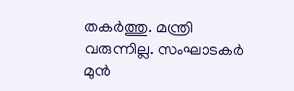തകര്‍ത്തു. മന്ത്രി വരുന്നില്ല. സംഘാടകര്‍ മുന്‍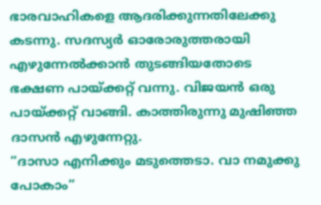ഭാരവാഹികളെ ആദരിക്കുന്നതിലേക്കു കടന്നു. സദസ്യര്‍ ഓരോരുത്തരായി എഴുന്നേല്‍ക്കാന്‍ തുടങ്ങിയതോടെ ഭക്ഷണ പായ്ക്കറ്റ് വന്നു. വിജയന്‍ ഒരു പായ്ക്കറ്റ് വാങ്ങി. കാത്തിരുന്നു മുഷിഞ്ഞ ദാസന്‍ എഴുന്നേറ്റു.
“ദാസാ എനിക്കും മടുത്തെടാ. വാ നമുക്കു പോകാം”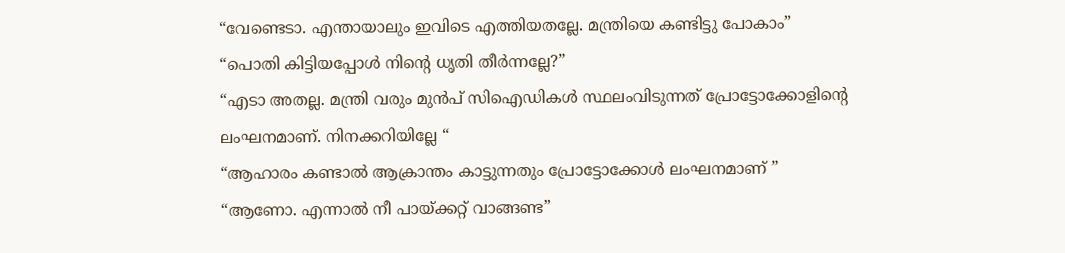“വേണ്ടെടാ. എന്തായാലും ഇവിടെ എത്തിയതല്ലേ. മന്ത്രിയെ കണ്ടിട്ടു പോകാം”
“പൊതി കിട്ടിയപ്പോള്‍ നിന്റെ ധൃതി തീര്‍ന്നല്ലേ?”
“എടാ അതല്ല. മന്ത്രി വരും മുന്‍പ് സിഐഡികള്‍ സ്ഥലംവിടുന്നത് പ്രോട്ടോക്കോളിന്റെ ലംഘനമാണ്. നിനക്കറിയില്ലേ “
“ആഹാരം കണ്ടാല്‍ ആക്രാന്തം കാട്ടുന്നതും പ്രോട്ടോക്കോള്‍ ലംഘനമാണ് ”
“ആണോ. എന്നാല്‍ നീ പായ്ക്കറ്റ് വാങ്ങണ്ട”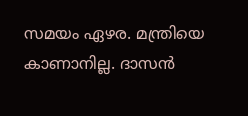സമയം ഏഴര. മന്ത്രിയെ കാണാനില്ല. ദാസന്‍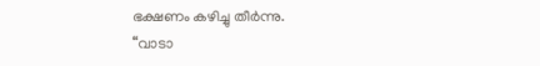ഭക്ഷണം കഴിച്ചു തീര്‍ന്നു.
“വാടാ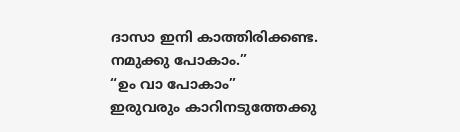ദാസാ ഇനി കാത്തിരിക്കണ്ട. നമുക്കു പോകാം.”
“ഉം വാ പോകാം”
ഇരുവരും കാറിനടുത്തേക്കു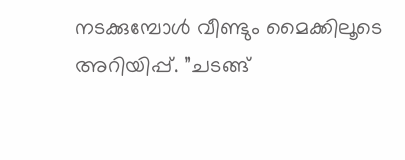നടക്കുമ്പോള്‍ വീണ്ടും മൈക്കിലൂടെ അറിയിപ്പ്. ”ചടങ്ങ്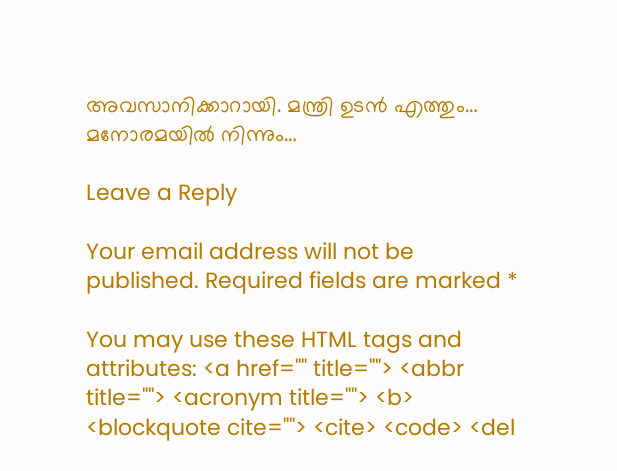അവസാനിക്കാറായി. മന്ത്രി ഉടന്‍ എത്തും…
മനോരമയിൽ നിന്നും…

Leave a Reply

Your email address will not be published. Required fields are marked *

You may use these HTML tags and attributes: <a href="" title=""> <abbr title=""> <acronym title=""> <b> <blockquote cite=""> <cite> <code> <del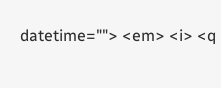datetime=""> <em> <i> <q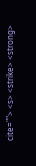cite=""> <s> <strike> <strong>